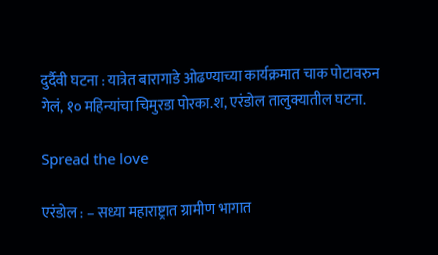दुर्दैवी घटना : यात्रेत बारागाडे ओढण्याच्या कार्यक्रमात चाक पोटावरुन गेलं, १० महिन्यांचा चिमुरडा पोरका.श, एरंडोल तालुक्यातील घटना.

Spread the love

एरंडोल : – सध्या महाराष्ट्रात ग्रामीण भागात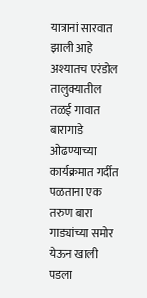यात्रानां सारवात झाली आहे अश्यातच एरंडोल तालुक्यातील तळई गावात बारागाडे ओढण्याच्या कार्यक्रमात गर्दीत पळताना एक तरुण बारा गाड्यांच्या समोर येऊन खाली पडला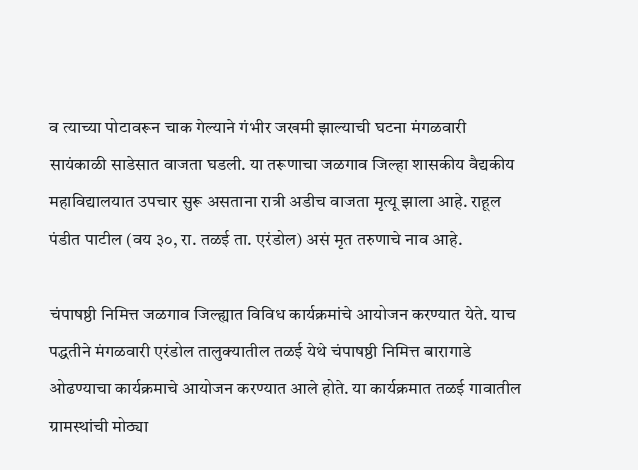व त्याच्या पोटावरून चाक गेल्याने गंभीर जखमी झाल्याची घटना मंगळवारी सायंकाळी साडेसात वाजता घडली. या तरूणाचा जळगाव जिल्हा शासकीय वैद्यकीय महाविद्यालयात उपचार सुरू असताना रात्री अडीच वाजता मृत्यू झाला आहे. राहूल पंडीत पाटील (वय ३०, रा. तळई ता. एरंडोल) असं मृत तरुणाचे नाव आहे.

चंपाषष्ठी निमित्त जळगाव जिल्ह्यात विविध कार्यक्रमांचे आयोजन करण्यात येते. याच पद्धतीने मंगळवारी एरंडोल तालुक्यातील तळई येथे चंपाषष्ठी निमित्त बारागाडे ओढण्याचा कार्यक्रमाचे आयोजन करण्यात आले होते. या कार्यक्रमात तळई गावातील ग्रामस्थांची मोठ्या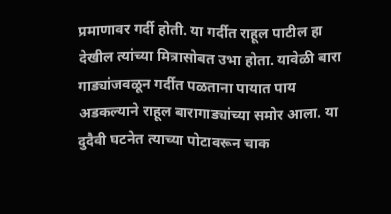प्रमाणावर गर्दी होती. या गर्दीत राहूल पाटील हा देखील त्यांच्या मित्रासोबत उभा होता. यावेळी बारा गाड्यांजवळून गर्दीत पळताना पायात पाय अडकल्याने राहूल बारागाड्यांच्या समोर आला. या दुदैवी घटनेत त्याच्या पोटावरून चाक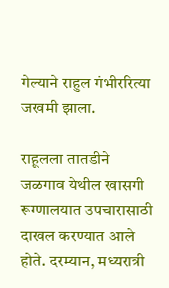गेल्याने राहुल गंभीररित्या जखमी झाला.

राहूलला तातडीने जळगाव येथील खासगी रूग्णालयात उपचारासाठी दाखल करण्यात आले होते. दरम्यान, मध्यरात्री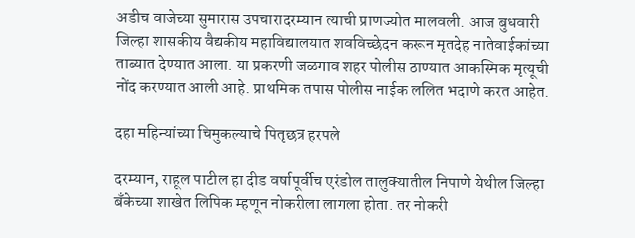अडीच वाजेच्या सुमारास उपचारादरम्यान त्याची प्राणज्योत मालवली. आज बुधवारी जिल्हा शासकीय वैद्यकीय महाविद्यालयात शवविच्छेदन करून मृतदेह नातेवाईकांच्या ताब्यात देण्यात आला. या प्रकरणी जळगाव शहर पोलीस ठाण्यात आकस्मिक मृत्यूची नोंद करण्यात आली आहे. प्राथमिक तपास पोलीस नाईक ललित भदाणे करत आहेत.

दहा महिन्यांच्या चिमुकल्याचे पितृछत्र हरपले

दरम्यान, राहूल पाटील हा दीड वर्षापूर्वीच एरंडोल तालुक्यातील निपाणे येथील जिल्हा बँकेच्या शाखेत लिपिक म्हणून नोकरीला लागला होता. तर नोकरी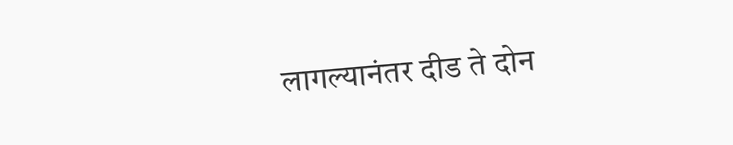लागल्यानंतर दीड ते दोन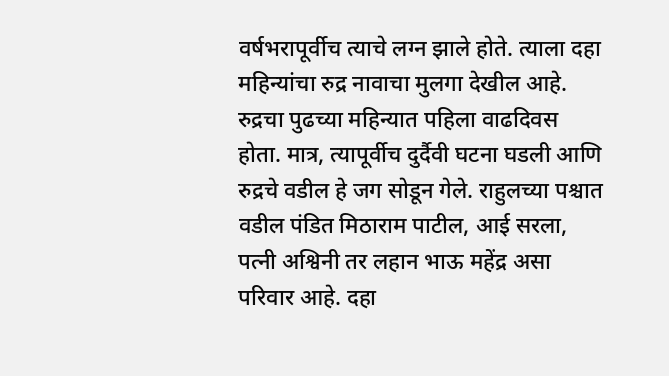वर्षभरापूर्वीच त्याचे लग्न झाले होते. त्याला दहा महिन्यांचा रुद्र नावाचा मुलगा देखील आहे. रुद्रचा पुढच्या महिन्यात पहिला वाढदिवस होता. मात्र, त्यापूर्वीच दुर्दैवी घटना घडली आणि रुद्रचे वडील हे जग सोडून गेले. राहुलच्या पश्चात वडील पंडित मिठाराम पाटील, आई सरला, पत्नी अश्विनी तर लहान भाऊ महेंद्र असा परिवार आहे. दहा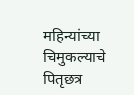महिन्यांच्या चिमुकल्याचे पितृछत्र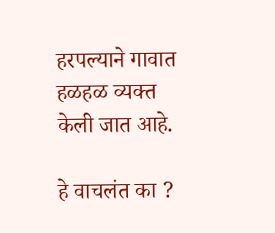हरपल्याने गावात हळहळ व्यक्त केली जात आहे.

हे वाचलंत का ?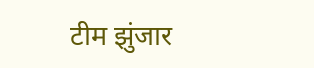टीम झुंजार